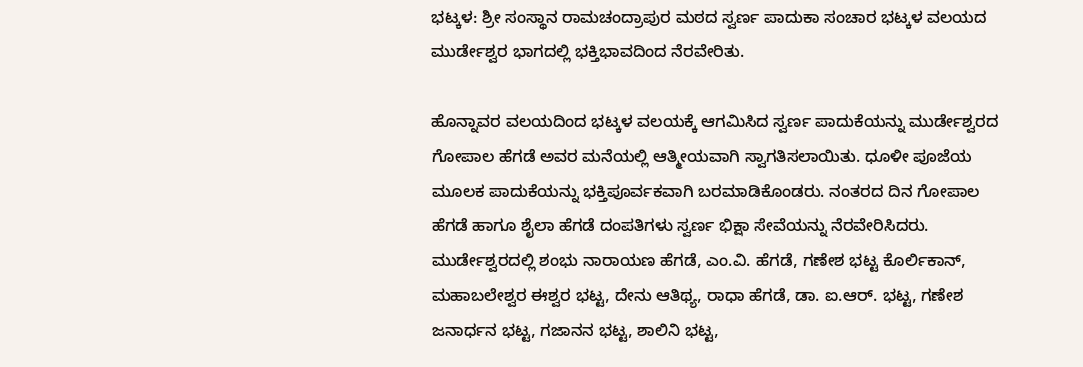ಭಟ್ಕಳ: ಶ್ರೀ ಸಂಸ್ಥಾನ ರಾಮಚಂದ್ರಾಪುರ ಮಠದ ಸ್ವರ್ಣ ಪಾದುಕಾ ಸಂಚಾರ ಭಟ್ಕಳ ವಲಯದ ಮುರ್ಡೇಶ್ವರ ಭಾಗದಲ್ಲಿ ಭಕ್ತಿಭಾವದಿಂದ ನೆರವೇರಿತು.

ಹೊನ್ನಾವರ ವಲಯದಿಂದ ಭಟ್ಕಳ ವಲಯಕ್ಕೆ ಆಗಮಿಸಿದ ಸ್ವರ್ಣ ಪಾದುಕೆಯನ್ನು ಮುರ್ಡೇಶ್ವರದ ಗೋಪಾಲ ಹೆಗಡೆ ಅವರ ಮನೆಯಲ್ಲಿ ಆತ್ಮೀಯವಾಗಿ ಸ್ವಾಗತಿಸಲಾಯಿತು. ಧೂಳೀ ಪೂಜೆಯ ಮೂಲಕ ಪಾದುಕೆಯನ್ನು ಭಕ್ತಿಪೂರ್ವಕವಾಗಿ ಬರಮಾಡಿಕೊಂಡರು. ನಂತರದ ದಿನ ಗೋಪಾಲ ಹೆಗಡೆ ಹಾಗೂ ಶೈಲಾ ಹೆಗಡೆ ದಂಪತಿಗಳು ಸ್ವರ್ಣ ಭಿಕ್ಷಾ ಸೇವೆಯನ್ನು ನೆರವೇರಿಸಿದರು.
ಮುರ್ಡೇಶ್ವರದಲ್ಲಿ ಶಂಭು ನಾರಾಯಣ ಹೆಗಡೆ, ಎಂ.ವಿ. ಹೆಗಡೆ, ಗಣೇಶ ಭಟ್ಟ ಕೊರ್ಲಿಕಾನ್, ಮಹಾಬಲೇಶ್ವರ ಈಶ್ವರ ಭಟ್ಟ, ದೇನು ಆತಿಥ್ಯ, ರಾಧಾ ಹೆಗಡೆ, ಡಾ. ಐ.ಆರ್. ಭಟ್ಟ, ಗಣೇಶ ಜನಾರ್ಧನ ಭಟ್ಟ, ಗಜಾನನ ಭಟ್ಟ, ಶಾಲಿನಿ ಭಟ್ಟ,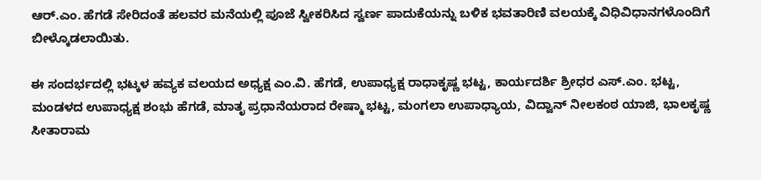ಆರ್.ಎಂ. ಹೆಗಡೆ ಸೇರಿದಂತೆ ಹಲವರ ಮನೆಯಲ್ಲಿ ಪೂಜೆ ಸ್ವೀಕರಿಸಿದ ಸ್ವರ್ಣ ಪಾದುಕೆಯನ್ನು ಬಳಿಕ ಭವತಾರಿಣಿ ವಲಯಕ್ಕೆ ವಿಧಿವಿಧಾನಗಳೊಂದಿಗೆ ಬೀಳ್ಕೊಡಲಾಯಿತು.

ಈ ಸಂದರ್ಭದಲ್ಲಿ ಭಟ್ಕಳ ಹವ್ಯಕ ವಲಯದ ಅಧ್ಯಕ್ಷ ಎಂ.ವಿ. ಹೆಗಡೆ, ಉಪಾಧ್ಯಕ್ಷ ರಾಧಾಕೃಷ್ಣ ಭಟ್ಟ, ಕಾರ್ಯದರ್ಶಿ ಶ್ರೀಧರ ಎಸ್.ಎಂ. ಭಟ್ಟ, ಮಂಡಳದ ಉಪಾಧ್ಯಕ್ಷ ಶಂಭು ಹೆಗಡೆ, ಮಾತೃ ಪ್ರಧಾನೆಯರಾದ ರೇಷ್ಮಾ ಭಟ್ಟ, ಮಂಗಲಾ ಉಪಾಧ್ಯಾಯ, ವಿದ್ವಾನ್ ನೀಲಕಂಠ ಯಾಜಿ, ಭಾಲಕೃಷ್ಣ ಸೀತಾರಾಮ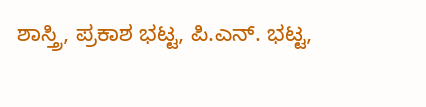ಶಾಸ್ತ್ರಿ, ಪ್ರಕಾಶ ಭಟ್ಟ, ಪಿ.ಎನ್. ಭಟ್ಟ,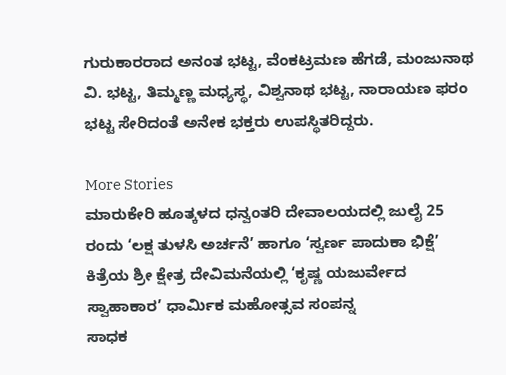ಗುರುಕಾರರಾದ ಅನಂತ ಭಟ್ಟ, ವೆಂಕಟ್ರಮಣ ಹೆಗಡೆ, ಮಂಜುನಾಥ ವಿ. ಭಟ್ಟ, ತಿಮ್ಮಣ್ಣ ಮಧ್ಯಸ್ಥ, ವಿಶ್ವನಾಥ ಭಟ್ಟ, ನಾರಾಯಣ ಫರಂ ಭಟ್ಟ ಸೇರಿದಂತೆ ಅನೇಕ ಭಕ್ತರು ಉಪಸ್ಥಿತರಿದ್ದರು.

More Stories
ಮಾರುಕೇರಿ ಹೂತ್ಕಳದ ಧನ್ವಂತರಿ ದೇವಾಲಯದಲ್ಲಿ ಜುಲೈ 25 ರಂದು ‘ಲಕ್ಷ ತುಳಸಿ ಅರ್ಚನೆ’ ಹಾಗೂ ‘ಸ್ವರ್ಣ ಪಾದುಕಾ ಭಿಕ್ಷೆ’
ಕಿತ್ರೆಯ ಶ್ರೀ ಕ್ಷೇತ್ರ ದೇವಿಮನೆಯಲ್ಲಿ ‘ಕೃಷ್ಣ ಯಜುರ್ವೇದ ಸ್ವಾಹಾಕಾರ’ ಧಾರ್ಮಿಕ ಮಹೋತ್ಸವ ಸಂಪನ್ನ
ಸಾಧಕ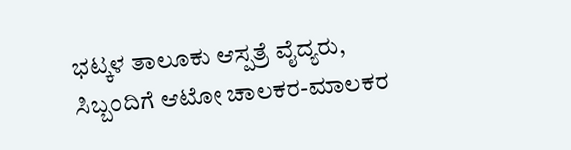ಭಟ್ಕಳ ತಾಲೂಕು ಆಸ್ಪತ್ರೆ ವೈದ್ಯರು, ಸಿಬ್ಬಂದಿಗೆ ಆಟೋ ಚಾಲಕರ-ಮಾಲಕರ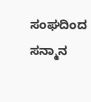ಸಂಘದಿಂದ ಸನ್ಮಾನ